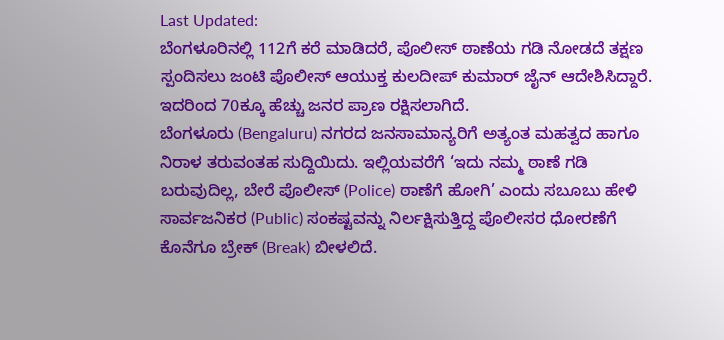Last Updated:
ಬೆಂಗಳೂರಿನಲ್ಲಿ 112ಗೆ ಕರೆ ಮಾಡಿದರೆ, ಪೊಲೀಸ್ ಠಾಣೆಯ ಗಡಿ ನೋಡದೆ ತಕ್ಷಣ ಸ್ಪಂದಿಸಲು ಜಂಟಿ ಪೊಲೀಸ್ ಆಯುಕ್ತ ಕುಲದೀಪ್ ಕುಮಾರ್ ಜೈನ್ ಆದೇಶಿಸಿದ್ದಾರೆ. ಇದರಿಂದ 70ಕ್ಕೂ ಹೆಚ್ಚು ಜನರ ಪ್ರಾಣ ರಕ್ಷಿಸಲಾಗಿದೆ.
ಬೆಂಗಳೂರು (Bengaluru) ನಗರದ ಜನಸಾಮಾನ್ಯರಿಗೆ ಅತ್ಯಂತ ಮಹತ್ವದ ಹಾಗೂ ನಿರಾಳ ತರುವಂತಹ ಸುದ್ದಿಯಿದು. ಇಲ್ಲಿಯವರೆಗೆ ‘ಇದು ನಮ್ಮ ಠಾಣೆ ಗಡಿ ಬರುವುದಿಲ್ಲ, ಬೇರೆ ಪೊಲೀಸ್ (Police) ಠಾಣೆಗೆ ಹೋಗಿ’ ಎಂದು ಸಬೂಬು ಹೇಳಿ ಸಾರ್ವಜನಿಕರ (Public) ಸಂಕಷ್ಟವನ್ನು ನಿರ್ಲಕ್ಷಿಸುತ್ತಿದ್ದ ಪೊಲೀಸರ ಧೋರಣೆಗೆ ಕೊನೆಗೂ ಬ್ರೇಕ್ (Break) ಬೀಳಲಿದೆ.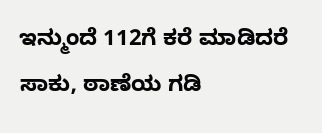ಇನ್ಮುಂದೆ 112ಗೆ ಕರೆ ಮಾಡಿದರೆ ಸಾಕು, ಠಾಣೆಯ ಗಡಿ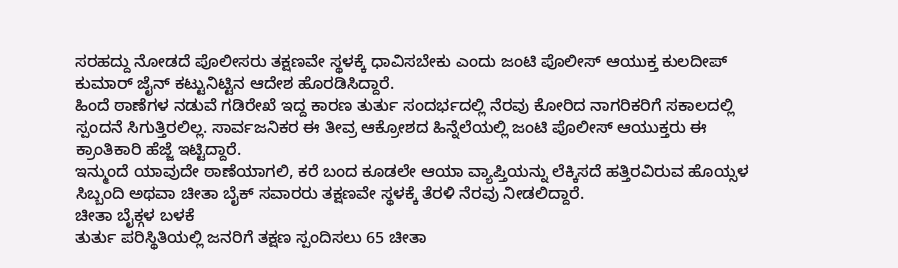ಸರಹದ್ದು ನೋಡದೆ ಪೊಲೀಸರು ತಕ್ಷಣವೇ ಸ್ಥಳಕ್ಕೆ ಧಾವಿಸಬೇಕು ಎಂದು ಜಂಟಿ ಪೊಲೀಸ್ ಆಯುಕ್ತ ಕುಲದೀಪ್ ಕುಮಾರ್ ಜೈನ್ ಕಟ್ಟುನಿಟ್ಟಿನ ಆದೇಶ ಹೊರಡಿಸಿದ್ದಾರೆ.
ಹಿಂದೆ ಠಾಣೆಗಳ ನಡುವೆ ಗಡಿರೇಖೆ ಇದ್ದ ಕಾರಣ ತುರ್ತು ಸಂದರ್ಭದಲ್ಲಿ ನೆರವು ಕೋರಿದ ನಾಗರಿಕರಿಗೆ ಸಕಾಲದಲ್ಲಿ ಸ್ಪಂದನೆ ಸಿಗುತ್ತಿರಲಿಲ್ಲ. ಸಾರ್ವಜನಿಕರ ಈ ತೀವ್ರ ಆಕ್ರೋಶದ ಹಿನ್ನೆಲೆಯಲ್ಲಿ ಜಂಟಿ ಪೊಲೀಸ್ ಆಯುಕ್ತರು ಈ ಕ್ರಾಂತಿಕಾರಿ ಹೆಜ್ಜೆ ಇಟ್ಟಿದ್ದಾರೆ.
ಇನ್ಮುಂದೆ ಯಾವುದೇ ಠಾಣೆಯಾಗಲಿ, ಕರೆ ಬಂದ ಕೂಡಲೇ ಆಯಾ ವ್ಯಾಪ್ತಿಯನ್ನು ಲೆಕ್ಕಿಸದೆ ಹತ್ತಿರವಿರುವ ಹೊಯ್ಸಳ ಸಿಬ್ಬಂದಿ ಅಥವಾ ಚೀತಾ ಬೈಕ್ ಸವಾರರು ತಕ್ಷಣವೇ ಸ್ಥಳಕ್ಕೆ ತೆರಳಿ ನೆರವು ನೀಡಲಿದ್ದಾರೆ.
ಚೀತಾ ಬೈಕ್ಗಳ ಬಳಕೆ
ತುರ್ತು ಪರಿಸ್ಥಿತಿಯಲ್ಲಿ ಜನರಿಗೆ ತಕ್ಷಣ ಸ್ಪಂದಿಸಲು 65 ಚೀತಾ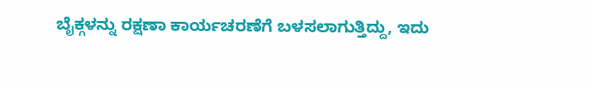ಬೈಕ್ಗಳನ್ನು ರಕ್ಷಣಾ ಕಾರ್ಯಚರಣೆಗೆ ಬಳಸಲಾಗುತ್ತಿದ್ದು, ಇದು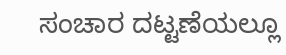ಸಂಚಾರ ದಟ್ಟಣೆಯಲ್ಲೂ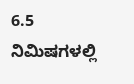6.5 ನಿಮಿಷಗಳಲ್ಲಿ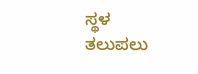ಸ್ಥಳ ತಲುಪಲು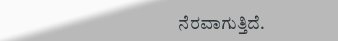ನೆರವಾಗುತ್ತಿದೆ.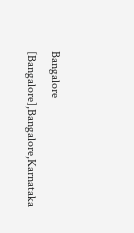Bangalore [Bangalore],Bangalore,Karnataka